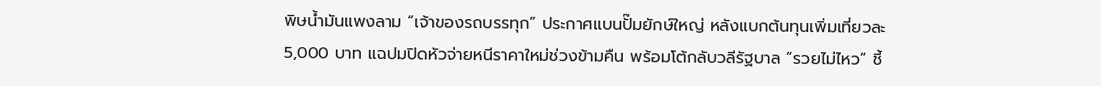พิษน้ำมันแพงลาม “เจ้าของรถบรรทุก” ประกาศแบนปั๊มยักษ์ใหญ่ หลังแบกต้นทุนเพิ่มเที่ยวละ 5,000 บาท แฉปมปิดหัวจ่ายหนีราคาใหม่ช่วงข้ามคืน พร้อมโต้กลับวลีรัฐบาล “รวยไม่ไหว” ชี้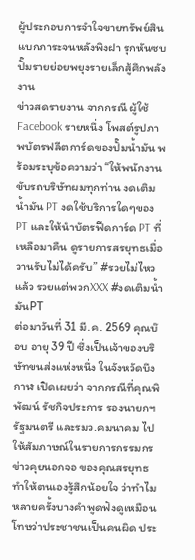ผู้ประกอบการจำใจขายทรัพย์สินแบกภาระจนหลังพิงฝา รุกหันซบปั๊มรายย่อยพยุงรายเล็กสู้ศึกพลังงาน
ข่าวสดรายงาน จากกรณี ผู้ใช้Facebook รายหนึ่ง โพสต์รูปภาพบัตรฟลีตการ์ดของปั๊มน้ำมัน พร้อมระบุข้อความว่า “ให้พนักงานขับรถบริษัทผมทุกท่าน งดเติมน้ำมัน PT งดใช้บริการใดๆของ PT และให้นำบัตรฟีดการ์ด PT ที่เหลือมาคืน ดูรายการสรยุทธเมื่อวานรับไม่ได้ครับ” #รวยไม่ไหวแล้ว รวยแต่พวกXXX #งดเติมน้ำมันPT
ต่อมาวันที่ 31 มี.ค. 2569 คุณบ๊อบ อายุ 39 ปี ซึ่งเป็นเจ้าของบริษัทขนส่งแห่งหนึ่ง ในจังหวัดบึงกาฬ เปิดเผยว่า จากกรณีที่คุณพิพัฒน์ รัชกิจประการ รองนายกฯรัฐมนตรี และรมว.คมนาคม ไปให้สัมภาษณ์ในรายการกรรมกรข่าวคุยนอกจอ ของคุณสรยุทธ ทำให้ตนเองรู้สึกน้อยใจ ว่าทำไมหลายครั้งบางคำพูดฟังดูเหมือนโทษว่าประชาชนเป็นคนผิด ประ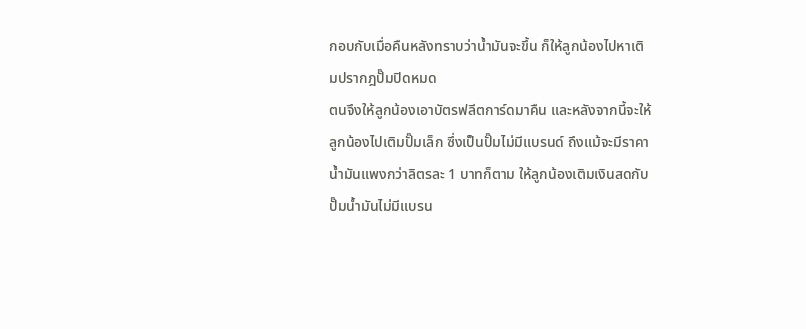กอบกับเมื่อคืนหลังทราบว่าน้ำมันจะขึ้น ก็ให้ลูกน้องไปหาเติมปรากฎปั๊มปิดหมด
ตนจึงให้ลูกน้องเอาบัตรฟลีตการ์ดมาคืน และหลังจากนี้จะให้ลูกน้องไปเติมปั๊มเล็ก ซึ่งเป็นปั๊มไม่มีแบรนด์ ถึงแม้จะมีราคาน้ำมันแพงกว่าลิตรละ 1 บาทก็ตาม ให้ลูกน้องเติมเงินสดกับปั๊มน้ำมันไม่มีแบรน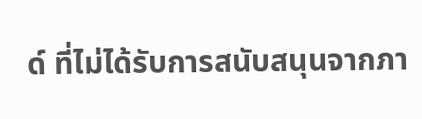ด์ ที่ไม่ได้รับการสนับสนุนจากภา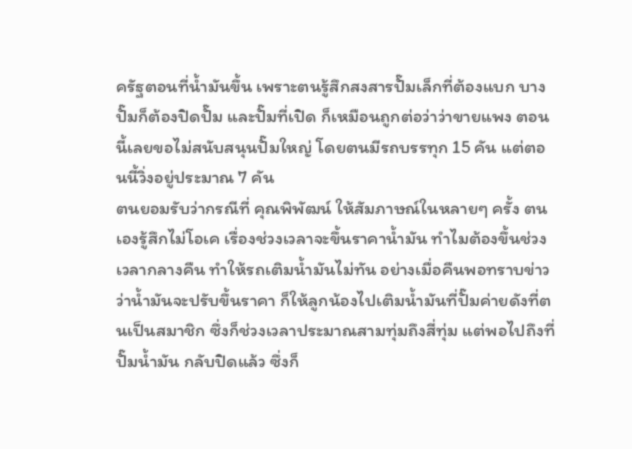ครัฐตอนที่น้ำมันขึ้น เพราะตนรู้สึกสงสารปั๊มเล็กที่ต้องแบก บางปั๊มก็ต้องปิดปั๊ม และปั๊มที่เปิด ก็เหมือนถูกต่อว่าว่าขายแพง ตอนนี้เลยขอไม่สนับสนุนปั๊มใหญ่ โดยตนมีรถบรรทุก 15 คัน แต่ตอนนี้วิ่งอยู่ประมาณ 7 คัน
ตนยอมรับว่ากรณีที่ คุณพิพัฒน์ ให้สัมภาษณ์ในหลายๆ ครั้ง ตนเองรู้สึกไม่โอเค เรื่องช่วงเวลาจะขึ้นราคาน้ำมัน ทำไมต้องขึ้นช่วงเวลากลางคืน ทำให้รถเติมน้ำมันไม่ทัน อย่างเมื่อคืนพอทราบข่าวว่าน้ำมันจะปรับขึ้นราคา ก็ให้ลูกน้องไปเติมน้ำมันที่ปั๊มค่ายดังที่ตนเป็นสมาชิก ซึ่งก็ช่วงเวลาประมาณสามทุ่มถึงสี่ทุ่ม แต่พอไปถึงที่ปั๊มน้ำมัน กลับปิดแล้ว ซึ่งก็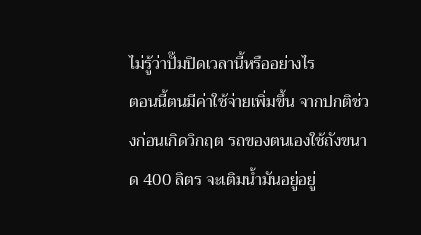ไม่รู้ว่าปั๊มปิดเวลานี้หรืออย่างไร
ตอนนี้ตนมีค่าใช้จ่ายเพิ่มขึ้น จากปกติช่วงก่อนเกิดวิกฤต รถของตนเองใช้ถังขนาด 400 ลิตร จะเติมน้ำมันอยู่อยู่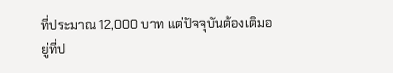ที่ประมาณ 12,000 บาท แต่ปัจจุบันต้องเติมอยู่ที่ป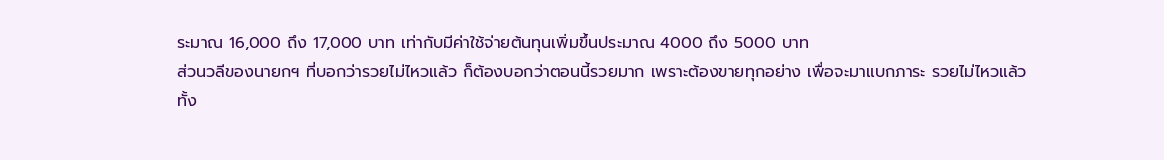ระมาณ 16,000 ถึง 17,000 บาท เท่ากับมีค่าใช้จ่ายต้นทุนเพิ่มขึ้นประมาณ 4000 ถึง 5000 บาท
ส่วนวลีของนายกฯ ที่บอกว่ารวยไม่ไหวแล้ว ก็ต้องบอกว่าตอนนี้รวยมาก เพราะต้องขายทุกอย่าง เพื่อจะมาแบกภาระ รวยไม่ไหวแล้ว
ทั้ง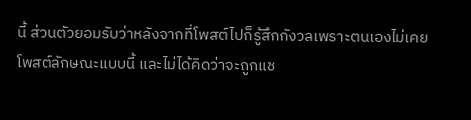นี้ ส่วนตัวยอมรับว่าหลังจากที่โพสต์ไปก็รู้สึกกังวลเพราะตนเองไม่เคยโพสต์ลักษณะแบบนี้ และไม่ได้คิดว่าจะถูกแช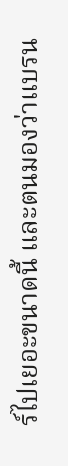ร์ไปเยอะขนาดนี้ และตนมองว่าแบรน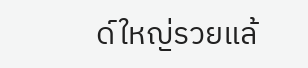ด์ใหญ่รวยแล้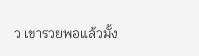ว เขารวยพอแล้วมั้ง